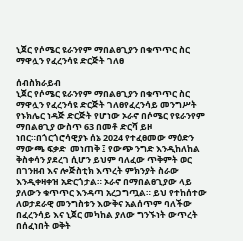ኒጀር የሶሜር ዩራንየም ማበልፀጊያን በቁጥጥር ስር ማዋሏን የፈረንሳዩ ድርጅት ገለፀ

ሰብስክራይብ
ኒጀር የሶሜር ዩራንየም ማበልፀጊያን በቁጥጥር ስር ማዋሏን የፈረንሳዩ ድርጅት ገለፀየፈረንሳይ መንግሥት የኑክሌር ነዳጅ ድርጅት የሆነው ኦራኖ በሶሜር የዩራንየም ማበልፀጊያ ውስጥ 63 በመቶ ድርሻ ይዞ ነበር።በጎርጎሮሳዊያኑ ሰኔ 2024 የተፈፀመው ማዕድን ማውጫ ፍቃድ  መነጠቅ ፤ የውጭ ንግድ እንዲከለከል ቅስቀሳን ያደረገ ሲሆን ይህም ባለፈው ጥቅምት ወር በገንዘብ እና ሎጅስቲክ እጥረት ምክንያት ስራው እንዲቀዛቀዝ አድርጎታል። ኦራኖ በማበልፀጊያው ላይ ያለውን ቁጥጥር እንዳጣ አረጋግጧል። ይህ የተከሰተው ለወታደራዊ መንግስቱን እውቅና አልሰጥም ባለችው በፈረንሳይ እና ኒጀር መካከል ያለው ግንኙነት ውጥረት በሰፈነበት ወቅት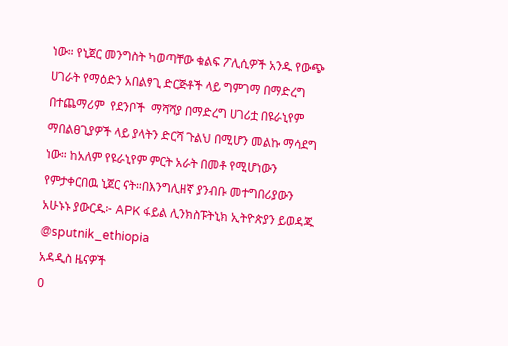ነው። የኒጀር መንግስት ካወጣቸው ቁልፍ ፖሊሲዎች አንዱ የውጭ ሀገራት የማዕድን አበልፃጊ ድርጅቶች ላይ ግምገማ በማድረግ በተጨማሪም  የደንቦች  ማሻሻያ በማድረግ ሀገሪቷ በዩራኒየም ማበልፀጊያዎች ላይ ያላትን ድርሻ ጉልህ በሚሆን መልኩ ማሳደግ ነው። ከአለም የዩራኒየም ምርት አራት በመቶ የሚሆነውን የምታቀርበዉ ኒጀር ናት።በእንግሊዘኛ ያንብቡ መተግበሪያውን አሁኑኑ ያውርዱ፦ APK ፋይል ሊንክስፑትኒክ ኢትዮጵያን ይወዳጁ @sputnik_ethiopia
አዳዲስ ዜናዎች
0